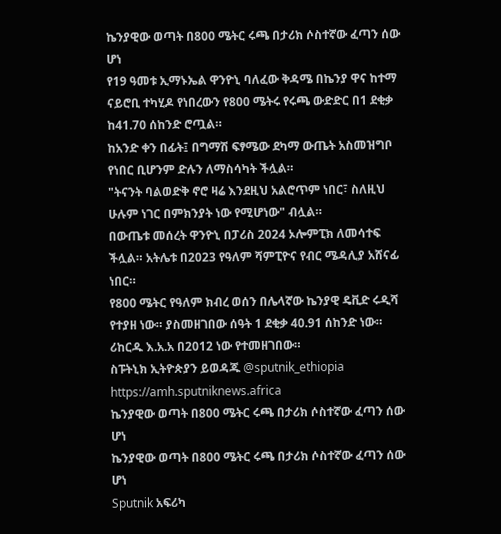ኬንያዊው ወጣት በ800 ሜትር ሩጫ በታሪክ ሶስተኛው ፈጣን ሰው ሆነ
የ19 ዓመቱ ኢማኑኤል ዋንዮኒ ባለፈው ቅዳሜ በኬንያ ዋና ከተማ ናይሮቢ ተካሂዶ የነበረውን የ800 ሜትሩ የሩጫ ውድድር በ1 ደቂቃ ከ41.70 ሰከንድ ሮጧል።
ከአንድ ቀን በፊት፤ በግማሽ ፍፃሜው ደካማ ውጤት አስመዝግቦ የነበር ቢሆንም ድሉን ለማስሳካት ችሏል።
"ትናንት ባልወድቅ ኖሮ ዛሬ እንደዚህ አልሮጥም ነበር፣ ስለዚህ ሁሉም ነገር በምክንያት ነው የሚሆነው" ብሏል።
በውጤቱ መሰረት ዋንዮኒ በፓሪስ 2024 ኦሎምፒክ ለመሳተፍ ችሏል። አትሌቱ በ2023 የዓለም ሻምፒዮና የብር ሜዳሊያ አሸናፊ ነበር።
የ800 ሜትር የዓለም ክብረ ወሰን በሌላኛው ኬንያዊ ዴቪድ ሩዲሻ የተያዘ ነው። ያስመዘገበው ሰዓት 1 ደቂቃ 40.91 ሰከንድ ነው። ሪከርዱ እ.አ.አ በ2012 ነው የተመዘገበው።
ስፑትኒክ ኢትዮጵያን ይወዳጁ @sputnik_ethiopia
https://amh.sputniknews.africa
ኬንያዊው ወጣት በ800 ሜትር ሩጫ በታሪክ ሶስተኛው ፈጣን ሰው ሆነ
ኬንያዊው ወጣት በ800 ሜትር ሩጫ በታሪክ ሶስተኛው ፈጣን ሰው ሆነ
Sputnik አፍሪካ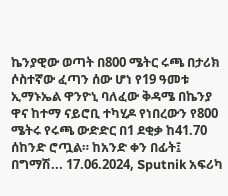ኬንያዊው ወጣት በ800 ሜትር ሩጫ በታሪክ ሶስተኛው ፈጣን ሰው ሆነ የ19 ዓመቱ ኢማኑኤል ዋንዮኒ ባለፈው ቅዳሜ በኬንያ ዋና ከተማ ናይሮቢ ተካሂዶ የነበረውን የ800 ሜትሩ የሩጫ ውድድር በ1 ደቂቃ ከ41.70 ሰከንድ ሮጧል። ከአንድ ቀን በፊት፤ በግማሽ... 17.06.2024, Sputnik አፍሪካ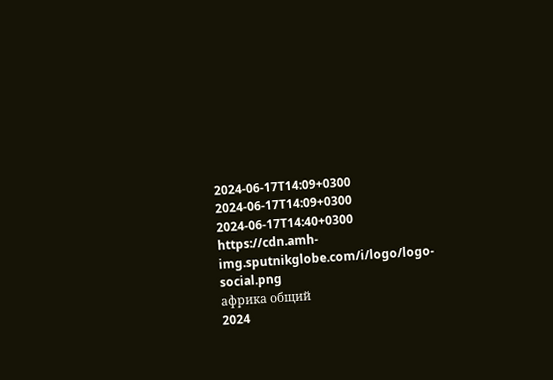2024-06-17T14:09+0300
2024-06-17T14:09+0300
2024-06-17T14:40+0300
https://cdn.amh-img.sputnikglobe.com/i/logo/logo-social.png
африка общий
2024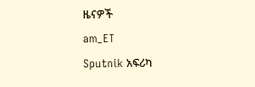ዜናዎች
am_ET
Sputnik አፍሪካ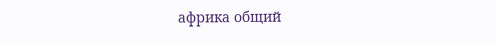африка общий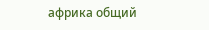африка общий